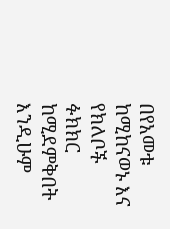በየአመቱ ከሚከናወኑ እና የክለቦች ፉክክር ከሚደምቅበት እንዲሁም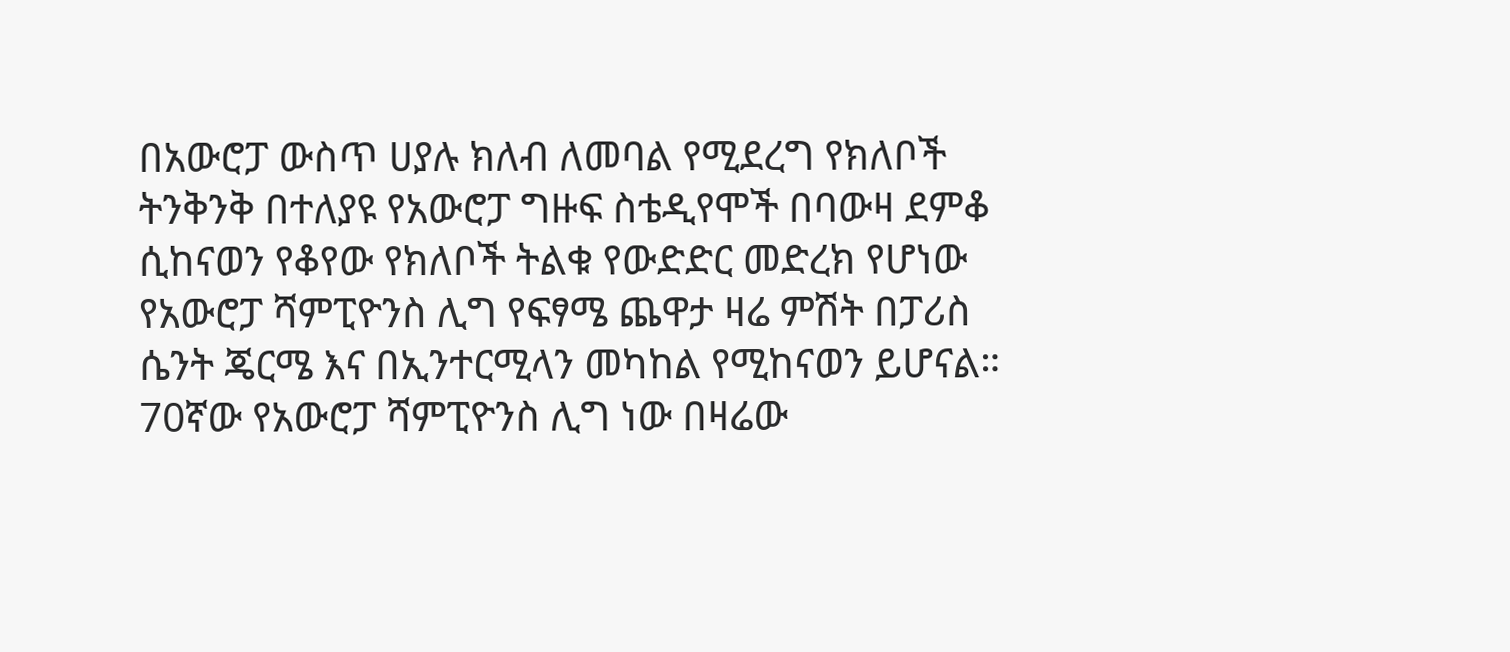በአውሮፓ ውስጥ ሀያሉ ክለብ ለመባል የሚደረግ የክለቦች ትንቅንቅ በተለያዩ የአውሮፓ ግዙፍ ስቴዲየሞች በባውዛ ደምቆ ሲከናወን የቆየው የክለቦች ትልቁ የውድድር መድረክ የሆነው የአውሮፓ ሻምፒዮንስ ሊግ የፍፃሜ ጨዋታ ዛሬ ምሽት በፓሪስ ሴንት ጄርሜ እና በኢንተርሚላን መካከል የሚከናወን ይሆናል።
70ኛው የአውሮፓ ሻምፒዮንስ ሊግ ነው በዛሬው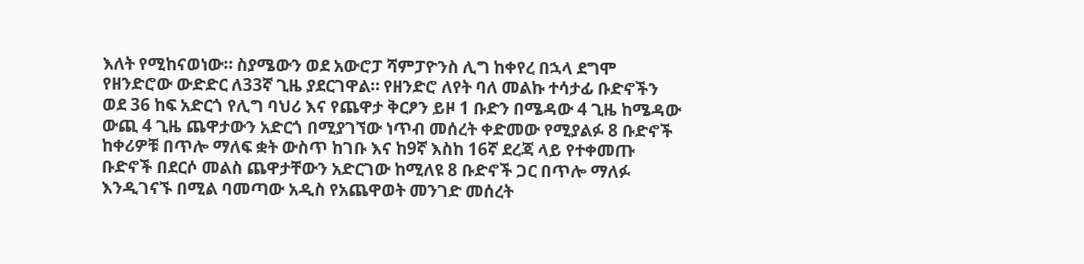እለት የሚከናወነው። ስያሜውን ወደ አውሮፓ ሻምፓዮንስ ሊግ ከቀየረ በኋላ ደግሞ የዘንድሮው ውድድር ለ33ኛ ጊዜ ያደርገዋል። የዘንድሮ ለየት ባለ መልኩ ተሳታፊ ቡድኖችን ወደ 36 ከፍ አድርጎ የሊግ ባህሪ እና የጨዋታ ቅርፆን ይዞ 1 ቡድን በሜዳው 4 ጊዜ ከሜዳው ውጪ 4 ጊዜ ጨዋታውን አድርጎ በሚያገኘው ነጥብ መሰረት ቀድመው የሚያልፉ 8 ቡድኖች ከቀሪዎቹ በጥሎ ማለፍ ቋት ውስጥ ከገቡ እና ከ9ኛ እስከ 16ኛ ደረጃ ላይ የተቀመጡ ቡድኖች በደርሶ መልስ ጨዋታቸውን አድርገው ከሚለዩ 8 ቡድኖች ጋር በጥሎ ማለፉ እንዲገናኙ በሚል ባመጣው አዲስ የአጨዋወት መንገድ መሰረት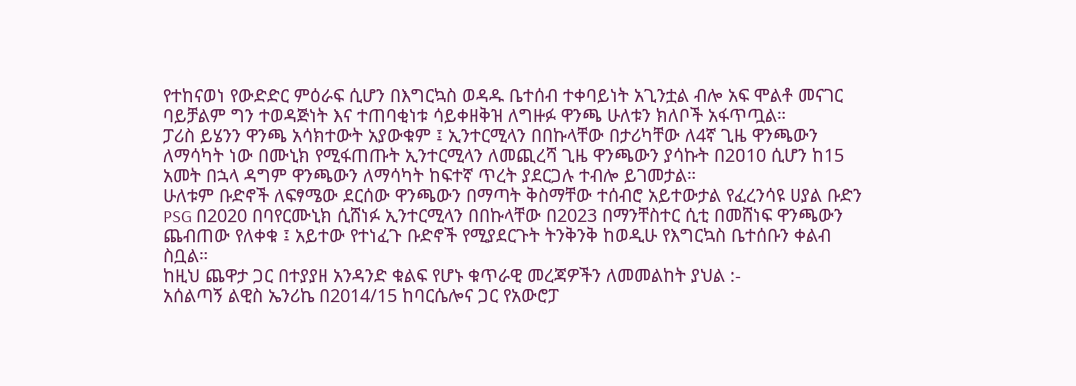የተከናወነ የውድድር ምዕራፍ ሲሆን በእግርኳስ ወዳዱ ቤተሰብ ተቀባይነት አጊንቷል ብሎ አፍ ሞልቶ መናገር ባይቻልም ግን ተወዳጅነት እና ተጠባቂነቱ ሳይቀዘቅዝ ለግዙፉ ዋንጫ ሁለቱን ክለቦች አፋጥጧል።
ፓሪስ ይሄንን ዋንጫ አሳክተውት አያውቁም ፤ ኢንተርሚላን በበኩላቸው በታሪካቸው ለ4ኛ ጊዜ ዋንጫውን ለማሳካት ነው በሙኒክ የሚፋጠጡት ኢንተርሚላን ለመጪረሻ ጊዜ ዋንጫውን ያሳኩት በ2ዐ10 ሲሆን ከ15 አመት በኋላ ዳግም ዋንጫውን ለማሳካት ከፍተኛ ጥረት ያደርጋሉ ተብሎ ይገመታል።
ሁለቱም ቡድኖች ለፍፃሜው ደርሰው ዋንጫውን በማጣት ቅስማቸው ተሰብሮ አይተውታል የፈረንሳዩ ሀያል ቡድን PSG በ2020 በባየርሙኒክ ሲሸነፉ ኢንተርሚላን በበኩላቸው በ2023 በማንቸስተር ሲቲ በመሸነፍ ዋንጫውን ጨብጠው የለቀቁ ፤ አይተው የተነፈጉ ቡድኖች የሚያደርጉት ትንቅንቅ ከወዲሁ የእግርኳስ ቤተሰቡን ቀልብ ስቧል።
ከዚህ ጨዋታ ጋር በተያያዘ አንዳንድ ቁልፍ የሆኑ ቁጥራዊ መረጃዎችን ለመመልከት ያህል :-
አሰልጣኝ ልዊስ ኤንሪኬ በ2014/15 ከባርሴሎና ጋር የአውሮፓ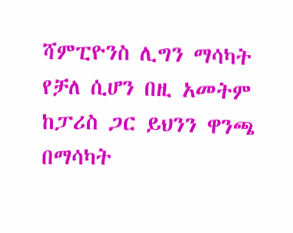ሻምፒዮንስ ሊግን ማሳካት የቻለ ሲሆን በዚ አመትም ከፓሪስ ጋር ይህንን ዋንጫ በማሳካት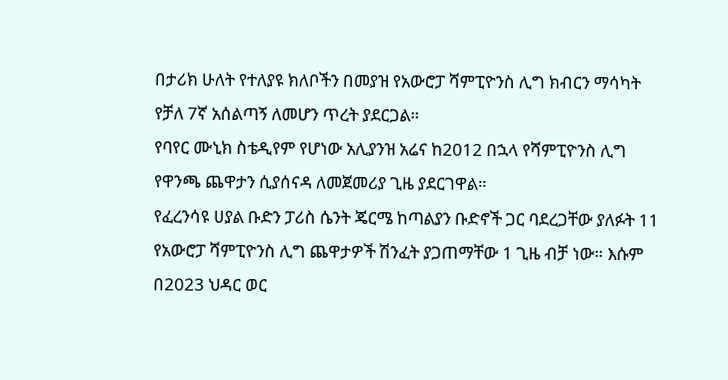በታሪክ ሁለት የተለያዩ ክለቦችን በመያዝ የአውሮፓ ሻምፒዮንስ ሊግ ክብርን ማሳካት የቻለ 7ኛ አሰልጣኝ ለመሆን ጥረት ያደርጋል።
የባየር ሙኒክ ስቴዲየም የሆነው አሊያንዝ አሬና ከ2012 በኋላ የሻምፒዮንስ ሊግ የዋንጫ ጨዋታን ሲያሰናዳ ለመጀመሪያ ጊዜ ያደርገዋል።
የፈረንሳዩ ሀያል ቡድን ፓሪስ ሴንት ጄርሜ ከጣልያን ቡድኖች ጋር ባደረጋቸው ያለፉት 11 የአውሮፓ ሻምፒዮንስ ሊግ ጨዋታዎች ሽንፈት ያጋጠማቸው 1 ጊዜ ብቻ ነው። እሱም በ2023 ህዳር ወር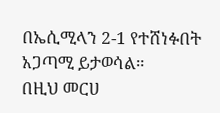በኤሲሚላን 2-1 የተሸነፉበት አጋጣሚ ይታወሳል።
በዚህ መርሀ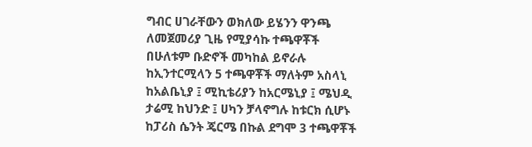ግብር ሀገራቸውን ወክለው ይሄንን ዋንጫ ለመጀመሪያ ጊዜ የሚያሳኩ ተጫዋቾች በሁለቱም ቡድኖች መካከል ይኖራሉ ከኢንተርሚላን 5 ተጫዋቾች ማለትም አስላኒ ከአልቤኒያ ፤ ሚኪቴሪያን ከአርሜኒያ ፤ ሜህዲ ታሬሚ ከህንድ ፤ ሀካን ቻላኖግሉ ከቱርክ ሲሆኑ ከፓሪስ ሴንት ጄርሜ በኩል ደግሞ 3 ተጫዋቾች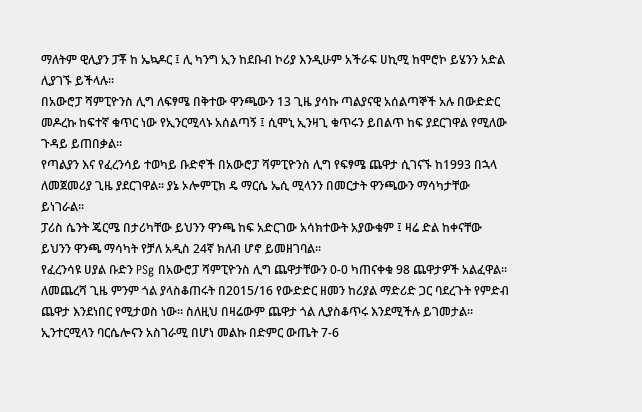ማለትም ዊሊያን ፓቾ ከ ኤኳዶር ፤ ሊ ካንግ ኢን ከደቡብ ኮሪያ እንዲሁም አችራፍ ሀኪሚ ከሞሮኮ ይሄንን አድል ሊያገኙ ይችላሉ።
በአውሮፓ ሻምፒዮንስ ሊግ ለፍፃሜ በቅተው ዋንጫውን 13 ጊዜ ያሳኩ ጣልያናዊ አሰልጣኞች አሉ በውድድር መዶረኩ ከፍተኛ ቁጥር ነው የኢንርሚላኑ አሰልጣኝ ፤ ሲሞኒ ኢንዛጊ ቁጥሩን ይበልጥ ከፍ ያደርገዋል የሚለው ጉዳይ ይጠበቃል።
የጣልያን እና የፈረንሳይ ተወካይ ቡድኖች በአውሮፓ ሻምፒዮንስ ሊግ የፍፃሜ ጨዋታ ሲገናኙ ከ1993 በኋላ ለመጀመሪያ ጊዜ ያደርገዋል። ያኔ ኦሎምፒክ ዴ ማርሴ ኤሲ ሚላንን በመርታት ዋንጫውን ማሳካታቸው ይነገራል።
ፓሪስ ሴንት ጄርሜ በታሪካቸው ይህንን ዋንጫ ከፍ አድርገው አሳክተውት አያውቁም ፤ ዛሬ ድል ከቀናቸው ይህንን ዋንጫ ማሳካት የቻለ አዲስ 24ኛ ክለብ ሆኖ ይመዘገባል።
የፈረንሳዩ ሀያል ቡድን PSg በአውሮፓ ሻምፒዮንስ ሊግ ጨዋታቸውን 0-0 ካጠናቀቁ 98 ጨዋታዎች አልፈዋል። ለመጨረሻ ጊዜ ምንም ጎል ያላስቆጠሩት በ2015/16 የውድድር ዘመን ከሪያል ማድሪድ ጋር ባደረጉት የምድብ ጨዋታ እንደነበር የሚታወስ ነው። ስለዚህ በዛሬውም ጨዋታ ጎል ሊያስቆጥሩ እንደሚችሉ ይገመታል።
ኢንተርሚላን ባርሴሎናን አስገራሚ በሆነ መልኩ በድምር ውጤት 7-6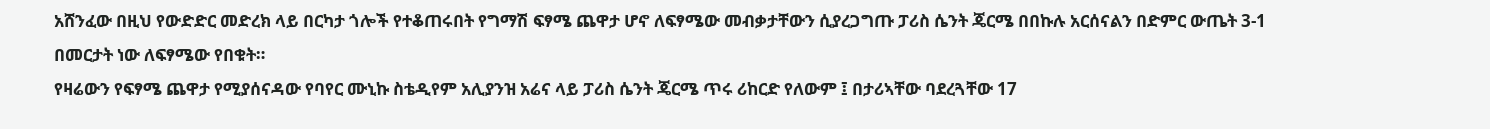አሸንፈው በዚህ የውድድር መድረክ ላይ በርካታ ጎሎች የተቆጠሩበት የግማሽ ፍፃሜ ጨዋታ ሆኖ ለፍፃሜው መብቃታቸውን ሲያረጋግጡ ፓሪስ ሴንት ጄርሜ በበኩሉ አርሰናልን በድምር ውጤት 3-1 በመርታት ነው ለፍፃሜው የበቁት።
የዛሬውን የፍፃሜ ጨዋታ የሚያሰናዳው የባየር ሙኒኩ ስቴዲየም አሊያንዝ አሬና ላይ ፓሪስ ሴንት ጄርሜ ጥሩ ሪከርድ የለውም ፤ በታሪኣቸው ባደረጓቸው 17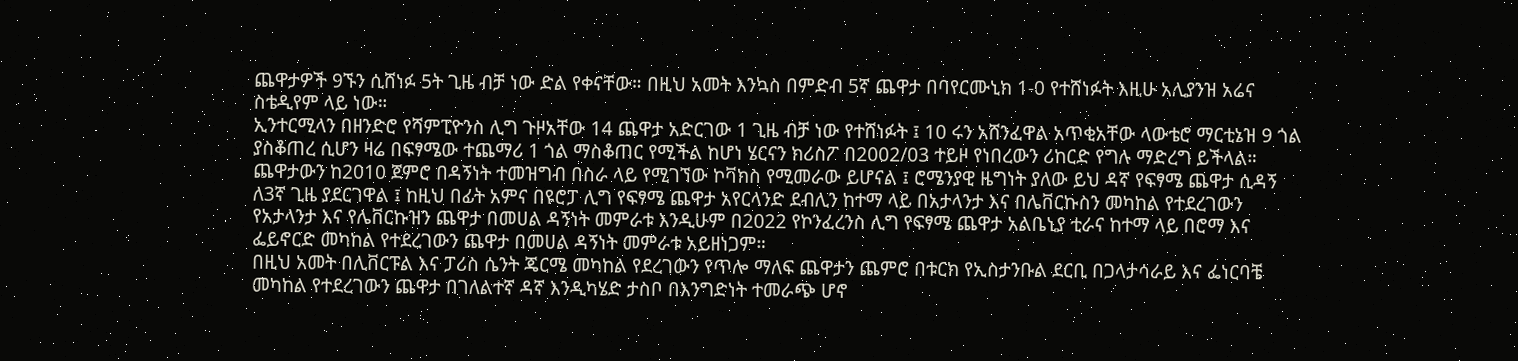ጨዋታዎች 9ኙን ሲሸነፉ 5ት ጊዜ ብቻ ነው ድል የቀናቸው። በዚህ አመት እንኳስ በምድብ 5ኛ ጨዋታ በባየርሙኒክ 1-0 የተሸነፉት እዚሁ አሊያንዝ አሬና ስቴዲየም ላይ ነው።
ኢንተርሚላን በዘንድሮ የሻምፒዮንስ ሊግ ጉዞአቸው 14 ጨዋታ አድርገው 1 ጊዜ ብቻ ነው የተሸነፉት ፤ 10 ሩን አሸንፈዋል አጥቂአቸው ላውቴሮ ማርቲኔዝ 9 ጎል ያስቆጠረ ሲሆን ዛሬ በፍፃሜው ተጨማሪ 1 ጎል ማስቆጠር የሚችል ከሆነ ሄርናን ክሪስፖ በ2002/03 ተይዞ የነበረውን ሪከርድ የግሉ ማድረግ ይችላል።
ጨዋታውን ከ2010 ጀምሮ በዳኝነት ተመዝግብ በስራ ላይ የሚገኘው ኮቫክስ የሚመራው ይሆናል ፤ ሮሜንያዊ ዜግነት ያለው ይህ ዳኛ የፍፃሜ ጨዋታ ሲዳኝ ለ3ኛ ጊዜ ያደርገዋል ፤ ከዚህ በፊት አምና በዩሮፓ ሊግ የፍፃሜ ጨዋታ አየርላንድ ደብሊን ከተማ ላይ በአታላንታ እና በሌቨርኩስን መካከል የተደረገውን የአታላንታ እና የሌቨርኩዝን ጨዋታ በመሀል ዳኝነት መምራቱ እንዲሁም በ2022 የኮንፈረንስ ሊግ የፍፃሜ ጨዋታ አልቤኒያ ቲራና ከተማ ላይ በሮማ እና ፌይኖርድ መካከል የተደረገውን ጨዋታ በመሀል ዳኝነት መምራቱ አይዘነጋም።
በዚህ አመት በሊቨርፑል እና ፓሪስ ሴንት ጄርሜ መካከል የደረገውን የጥሎ ማለፍ ጨዋታን ጨምሮ በቱርክ የኢስታንቡል ደርቢ በጋላታሳራይ እና ፌነርባቼ መካከል የተደረገውን ጨዋታ በገለልተኛ ዳኛ እንዲካሄድ ታስቦ በእንግድነት ተመራጭ ሆኖ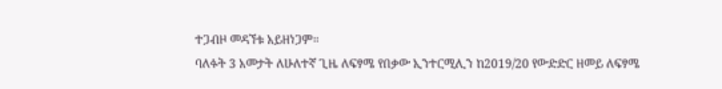ተጋብዞ መዳኘቱ አይዘነጋም።
ባለፉት 3 አመታት ለሁለተኛ ጊዜ ለፍፃሜ የበቃው ኢንተርሚሊን ከ2019/20 የውድድር ዘመይ ለፍፃሜ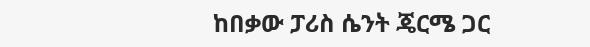ከበቃው ፓሪስ ሴንት ጄርሜ ጋር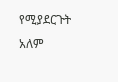የሚያደርጉት አለም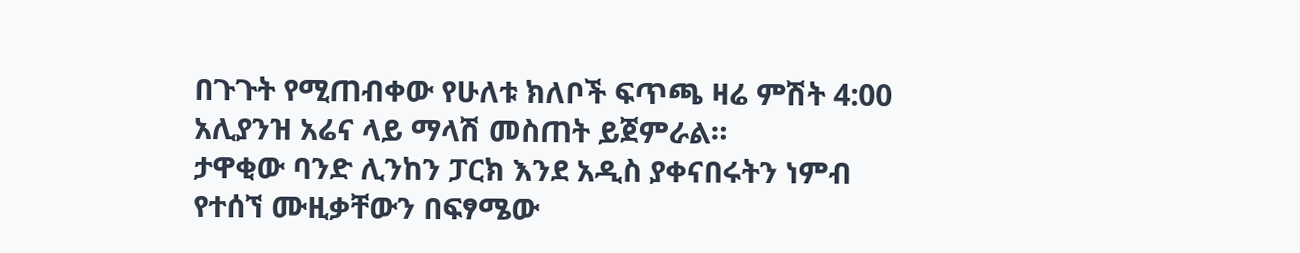በጉጉት የሚጠብቀው የሁለቱ ክለቦች ፍጥጫ ዛሬ ምሽት 4:00 አሊያንዝ አሬና ላይ ማላሽ መስጠት ይጀምራል።
ታዋቂው ባንድ ሊንከን ፓርክ እንደ አዲስ ያቀናበሩትን ነምብ የተሰኘ ሙዚቃቸውን በፍፃሜው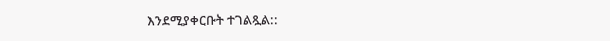እንደሚያቀርቡት ተገልጿል::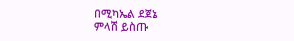በሚካኤል ደጀኔ
ምላሽ ይስጡ